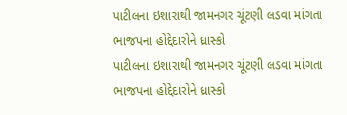પાટીલના ઇશારાથી જામનગર ચૂંટણી લડવા માંગતા ભાજપના હોદ્દેદારોને ધ્રાસ્કો
પાટીલના ઇશારાથી જામનગર ચૂંટણી લડવા માંગતા ભાજપના હોદ્દેદારોને ધ્રાસ્કો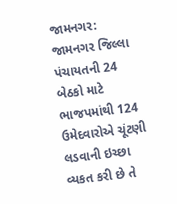જામનગર: જામનગર જિલ્લા પંચાયતની 24 બેઠકો માટે ભાજપમાંથી 124 ઉમેદવારોએ ચૂંટણી લડવાની ઇચ્છા વ્યકત કરી છે તે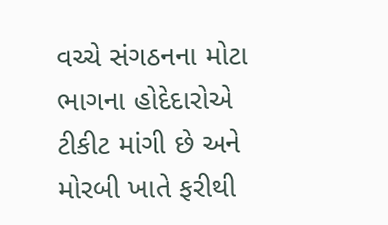વચ્ચે સંગઠનના મોટા ભાગના હોદેદારોએ ટીકીટ માંગી છે અને મોરબી ખાતે ફરીથી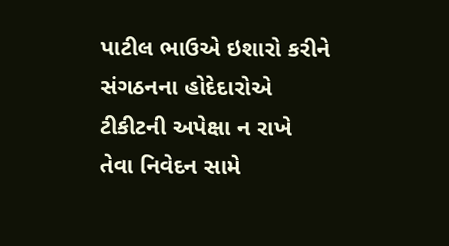પાટીલ ભાઉએ ઇશારો કરીને સંગઠનના હોદેદારોએ ટીકીટની અપેક્ષા ન રાખે તેવા નિવેદન સામે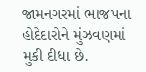જામનગરમાં ભાજપના હોદેદારોને મુંઝવણમાં મુકી દીધા છે.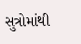સુત્રોમાંથી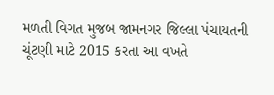મળતી વિગત મુજબ જામનગર જિલ્લા પંચાયતની ચૂંટણી માટે 2015 કરતા આ વખતે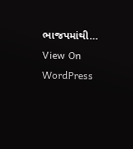ભાજપમાંથી…
View On WordPress